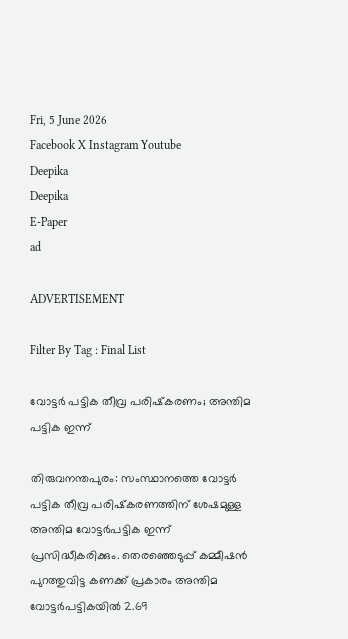Fri, 5 June 2026
Facebook X Instagram Youtube
Deepika
Deepika
E-Paper
ad

ADVERTISEMENT

Filter By Tag : Final List

വോട്ടർ പട്ടിക തീവ്ര പരിഷ്‌കരണം; അന്തിമ പട്ടിക ഇന്ന്

തിരുവനന്തപുരം: സംസ്ഥാനത്തെ വോട്ടർ പട്ടിക തീവ്ര പരിഷ്‌കരണത്തിന് ശേഷമുള്ള അന്തിമ വോട്ടർപട്ടിക ഇന്ന് പ്രസിദ്ധീകരിക്കും. തെരഞ്ഞെടുപ്പ് കമ്മീഷൻ പുറത്തുവിട്ട കണക്ക് പ്രകാരം അന്തിമ വോട്ടർപട്ടികയിൽ 2.69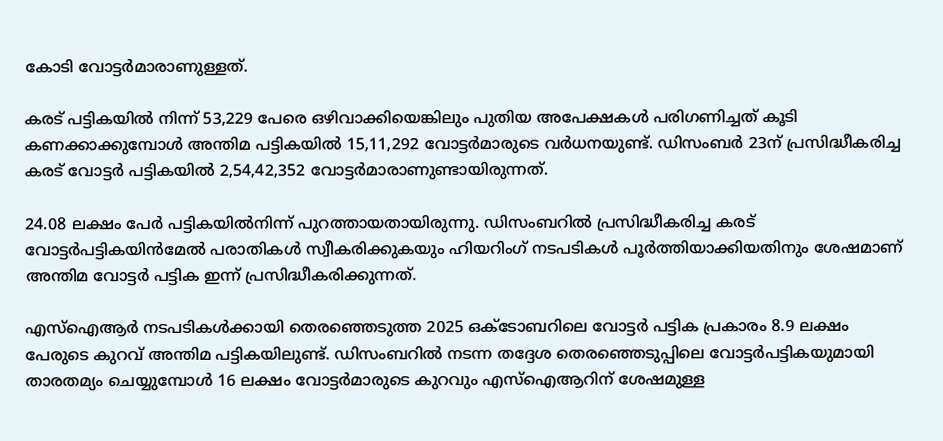കോടി വോട്ടർമാരാണുള്ളത്.

കരട് പട്ടികയിൽ നിന്ന് 53,229 പേരെ ഒഴിവാക്കിയെങ്കിലും പുതിയ അപേക്ഷകൾ പരിഗണിച്ചത് കൂടി കണക്കാക്കുമ്പോൾ അന്തിമ പട്ടികയിൽ 15,11,292 വോട്ടർമാരുടെ വർധനയുണ്ട്. ഡിസംബർ 23ന് പ്രസിദ്ധീകരിച്ച കരട് വോട്ടർ പട്ടികയിൽ 2,54,42,352 വോട്ടർമാരാണുണ്ടായിരുന്നത്.

24.08 ലക്ഷം പേർ പട്ടികയിൽനിന്ന് പുറത്തായതായിരുന്നു. ഡിസംബറിൽ പ്രസിദ്ധീകരിച്ച കരട് വോട്ടർപട്ടികയിൻമേൽ പരാതികൾ സ്വീകരിക്കുകയും ഹിയറിംഗ് നടപടികൾ പൂർത്തിയാക്കിയതിനും ശേഷമാണ് അന്തിമ വോട്ടർ പട്ടിക ഇന്ന് പ്രസിദ്ധീകരിക്കുന്നത്.

എസ്ഐആർ നടപടികൾക്കായി തെരഞ്ഞെടുത്ത 2025 ഒക്ടോബറിലെ വോട്ടർ പട്ടിക പ്രകാരം 8.9 ലക്ഷം പേരുടെ കുറവ് അന്തിമ പട്ടികയിലുണ്ട്. ഡിസംബറിൽ നടന്ന തദ്ദേശ തെരഞ്ഞെടുപ്പിലെ വോട്ടർപട്ടികയുമായി താരതമ്യം ചെയ്യുമ്പോൾ 16 ലക്ഷം വോട്ടർമാരുടെ കുറവും എസ്ഐആറിന് ശേഷമുള്ള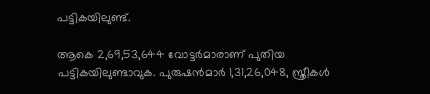പട്ടികയിലുണ്ട്.

ആകെ 2,69,53,644 വോട്ടർമാരാണ് പുതിയ പട്ടികയിലുണ്ടാവുക. പുരുഷൻമാർ 1,31,26,048, സ്ത്രീകൾ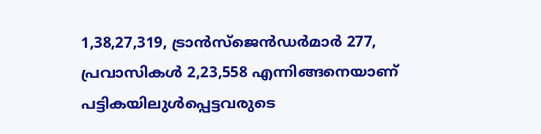1,38,27,319, ട്രാൻസ്ജെൻഡർമാർ 277, പ്രവാസികൾ 2,23,558 എന്നിങ്ങനെയാണ് പട്ടികയിലുൾപ്പെട്ടവരുടെ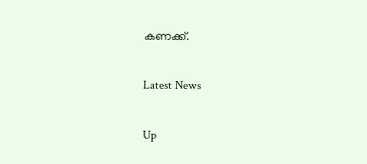കണക്ക്.

Latest News

Up